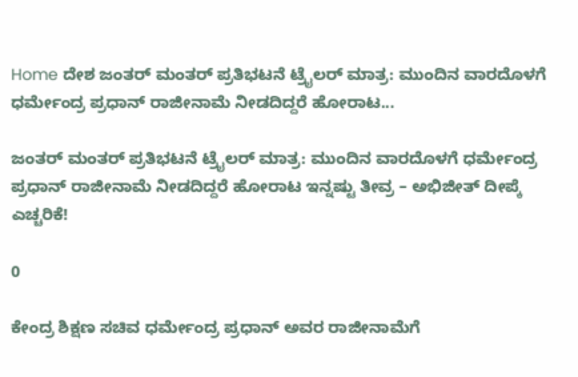Home ದೇಶ ಜಂತರ್ ಮಂತರ್ ಪ್ರತಿಭಟನೆ ಟ್ರೈಲರ್ ಮಾತ್ರ: ಮುಂದಿನ ವಾರದೊಳಗೆ ಧರ್ಮೇಂದ್ರ ಪ್ರಧಾನ್ ರಾಜೀನಾಮೆ ನೀಡದಿದ್ದರೆ ಹೋರಾಟ...

ಜಂತರ್ ಮಂತರ್ ಪ್ರತಿಭಟನೆ ಟ್ರೈಲರ್ ಮಾತ್ರ: ಮುಂದಿನ ವಾರದೊಳಗೆ ಧರ್ಮೇಂದ್ರ ಪ್ರಧಾನ್ ರಾಜೀನಾಮೆ ನೀಡದಿದ್ದರೆ ಹೋರಾಟ ಇನ್ನಷ್ಟು ತೀವ್ರ – ಅಭಿಜೀತ್ ದೀಪ್ಕೆ ಎಚ್ಚರಿಕೆ!

0

ಕೇಂದ್ರ ಶಿಕ್ಷಣ ಸಚಿವ ಧರ್ಮೇಂದ್ರ ಪ್ರಧಾನ್ ಅವರ ರಾಜೀನಾಮೆಗೆ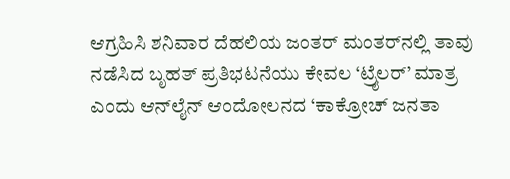ಆಗ್ರಹಿಸಿ ಶನಿವಾರ ದೆಹಲಿಯ ಜಂತರ್ ಮಂತರ್‌ನಲ್ಲಿ ತಾವು ನಡೆಸಿದ ಬೃಹತ್ ಪ್ರತಿಭಟನೆಯು ಕೇವಲ ‘ಟ್ರೈಲರ್’ ಮಾತ್ರ ಎಂದು ಆನ್‌ಲೈನ್ ಆಂದೋಲನದ ‘ಕಾಕ್ರೋಚ್ ಜನತಾ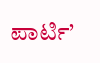ಪಾರ್ಟಿ’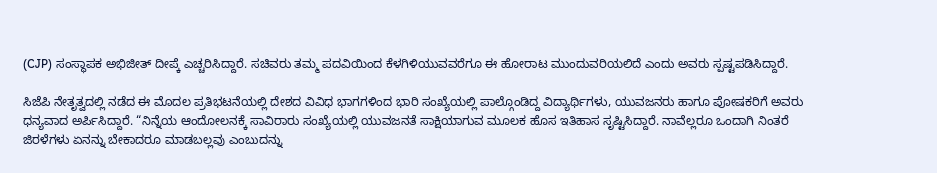(CJP) ಸಂಸ್ಥಾಪಕ ಅಭಿಜೀತ್ ದೀಪ್ಕೆ ಎಚ್ಚರಿಸಿದ್ದಾರೆ. ಸಚಿವರು ತಮ್ಮ ಪದವಿಯಿಂದ ಕೆಳಗಿಳಿಯುವವರೆಗೂ ಈ ಹೋರಾಟ ಮುಂದುವರಿಯಲಿದೆ ಎಂದು ಅವರು ಸ್ಪಷ್ಟಪಡಿಸಿದ್ದಾರೆ.

ಸಿಜೆಪಿ ನೇತೃತ್ವದಲ್ಲಿ ನಡೆದ ಈ ಮೊದಲ ಪ್ರತಿಭಟನೆಯಲ್ಲಿ ದೇಶದ ವಿವಿಧ ಭಾಗಗಳಿಂದ ಭಾರಿ ಸಂಖ್ಯೆಯಲ್ಲಿ ಪಾಲ್ಗೊಂಡಿದ್ದ ವಿದ್ಯಾರ್ಥಿಗಳು, ಯುವಜನರು ಹಾಗೂ ಪೋಷಕರಿಗೆ ಅವರು ಧನ್ಯವಾದ ಅರ್ಪಿಸಿದ್ದಾರೆ. “ನಿನ್ನೆಯ ಆಂದೋಲನಕ್ಕೆ ಸಾವಿರಾರು ಸಂಖ್ಯೆಯಲ್ಲಿ ಯುವಜನತೆ ಸಾಕ್ಷಿಯಾಗುವ ಮೂಲಕ ಹೊಸ ಇತಿಹಾಸ ಸೃಷ್ಟಿಸಿದ್ದಾರೆ. ನಾವೆಲ್ಲರೂ ಒಂದಾಗಿ ನಿಂತರೆ ಜಿರಳೆಗಳು ಏನನ್ನು ಬೇಕಾದರೂ ಮಾಡಬಲ್ಲವು ಎಂಬುದನ್ನು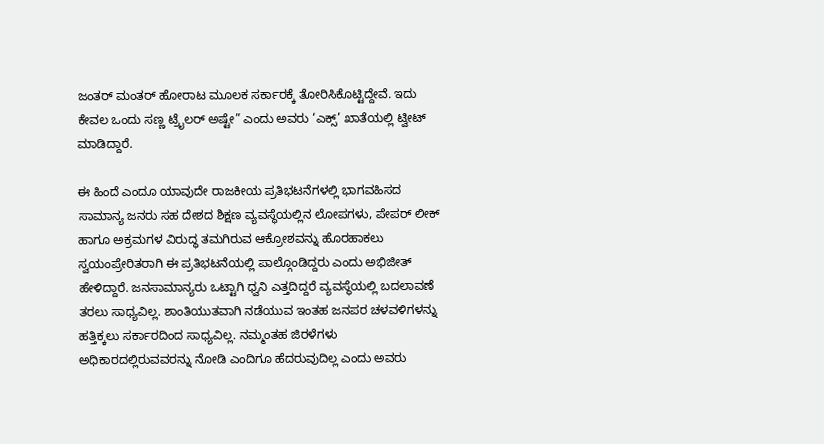ಜಂತರ್ ಮಂತರ್ ಹೋರಾಟ ಮೂಲಕ ಸರ್ಕಾರಕ್ಕೆ ತೋರಿಸಿಕೊಟ್ಟಿದ್ದೇವೆ. ಇದು ಕೇವಲ ಒಂದು ಸಣ್ಣ ಟ್ರೈಲರ್ ಅಷ್ಟೇ” ಎಂದು ಅವರು ‘ಎಕ್ಸ್’ ಖಾತೆಯಲ್ಲಿ ಟ್ವೀಟ್ ಮಾಡಿದ್ದಾರೆ.

ಈ ಹಿಂದೆ ಎಂದೂ ಯಾವುದೇ ರಾಜಕೀಯ ಪ್ರತಿಭಟನೆಗಳಲ್ಲಿ ಭಾಗವಹಿಸದ ಸಾಮಾನ್ಯ ಜನರು ಸಹ ದೇಶದ ಶಿಕ್ಷಣ ವ್ಯವಸ್ಥೆಯಲ್ಲಿನ ಲೋಪಗಳು, ಪೇಪರ್ ಲೀಕ್ ಹಾಗೂ ಅಕ್ರಮಗಳ ವಿರುದ್ಧ ತಮಗಿರುವ ಆಕ್ರೋಶವನ್ನು ಹೊರಹಾಕಲು ಸ್ವಯಂಪ್ರೇರಿತರಾಗಿ ಈ ಪ್ರತಿಭಟನೆಯಲ್ಲಿ ಪಾಲ್ಗೊಂಡಿದ್ದರು ಎಂದು ಅಭಿಜೀತ್ ಹೇಳಿದ್ದಾರೆ. ಜನಸಾಮಾನ್ಯರು ಒಟ್ಟಾಗಿ ಧ್ವನಿ ಎತ್ತದಿದ್ದರೆ ವ್ಯವಸ್ಥೆಯಲ್ಲಿ ಬದಲಾವಣೆ ತರಲು ಸಾಧ್ಯವಿಲ್ಲ. ಶಾಂತಿಯುತವಾಗಿ ನಡೆಯುವ ಇಂತಹ ಜನಪರ ಚಳವಳಿಗಳನ್ನು ಹತ್ತಿಕ್ಕಲು ಸರ್ಕಾರದಿಂದ ಸಾಧ್ಯವಿಲ್ಲ. ನಮ್ಮಂತಹ ಜಿರಳೆಗಳು ಅಧಿಕಾರದಲ್ಲಿರುವವರನ್ನು ನೋಡಿ ಎಂದಿಗೂ ಹೆದರುವುದಿಲ್ಲ ಎಂದು ಅವರು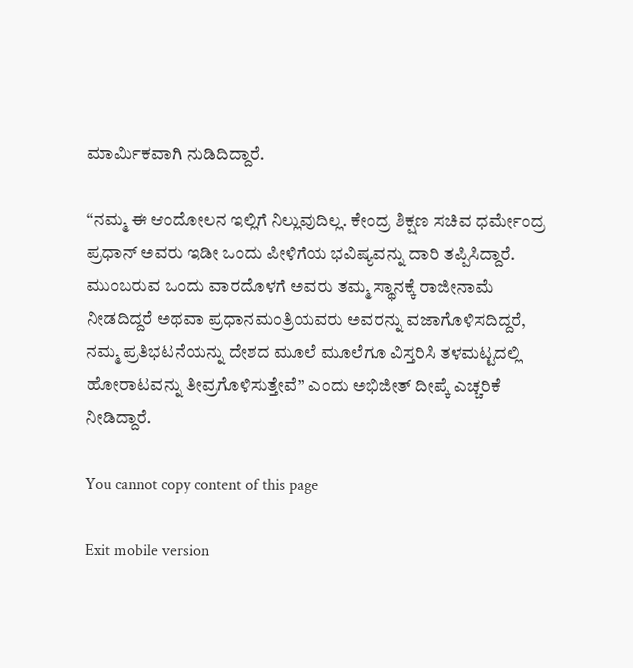ಮಾರ್ಮಿಕವಾಗಿ ನುಡಿದಿದ್ದಾರೆ.

“ನಮ್ಮ ಈ ಆಂದೋಲನ ಇಲ್ಲಿಗೆ ನಿಲ್ಲುವುದಿಲ್ಲ. ಕೇಂದ್ರ ಶಿಕ್ಷಣ ಸಚಿವ ಧರ್ಮೇಂದ್ರ ಪ್ರಧಾನ್ ಅವರು ಇಡೀ ಒಂದು ಪೀಳಿಗೆಯ ಭವಿಷ್ಯವನ್ನು ದಾರಿ ತಪ್ಪಿಸಿದ್ದಾರೆ. ಮುಂಬರುವ ಒಂದು ವಾರದೊಳಗೆ ಅವರು ತಮ್ಮ ಸ್ಥಾನಕ್ಕೆ ರಾಜೀನಾಮೆ ನೀಡದಿದ್ದರೆ ಅಥವಾ ಪ್ರಧಾನಮಂತ್ರಿಯವರು ಅವರನ್ನು ವಜಾಗೊಳಿಸದಿದ್ದರೆ, ನಮ್ಮ ಪ್ರತಿಭಟನೆಯನ್ನು ದೇಶದ ಮೂಲೆ ಮೂಲೆಗೂ ವಿಸ್ತರಿಸಿ ತಳಮಟ್ಟದಲ್ಲಿ ಹೋರಾಟವನ್ನು ತೀವ್ರಗೊಳಿಸುತ್ತೇವೆ” ಎಂದು ಅಭಿಜೀತ್ ದೀಪ್ಕೆ ಎಚ್ಚರಿಕೆ ನೀಡಿದ್ದಾರೆ.

You cannot copy content of this page

Exit mobile version